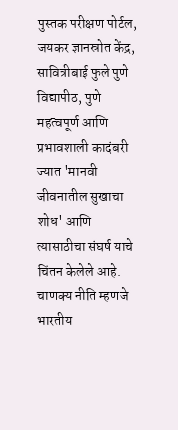पुस्तक परीक्षण पोर्टल, जयकर ज्ञानस्रोत केंद्र, सावित्रीबाई फुले पुणे विद्यापीठ, पुणे
महत्वपूर्ण आणि प्रभावशाली कादंबरी ज्यात 'मानवी जीवनातील सुखाचा शोध' आणि त्यासाठीचा संघर्ष याचे चिंतन केलेले आहे.
चाणक्य नीति म्हणजे भारतीय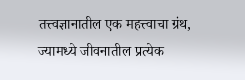तत्त्वज्ञानातील एक महत्त्वाचा ग्रंथ, ज्यामध्ये जीवनातील प्रत्येक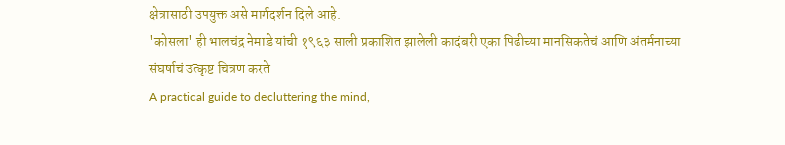क्षेत्रासाठी उपयुक्त असे मार्गदर्शन दिले आहे.
'कोसला' ही भालचंद्र नेमाडे यांची १९६३ साली प्रकाशित झालेली कादंबरी एका पिढीच्या मानसिकतेचं आणि अंतर्मनाच्या संघर्षाचं उत्कृष्ट चित्रण करते
A practical guide to decluttering the mind,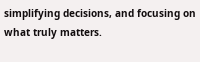simplifying decisions, and focusing on what truly matters.